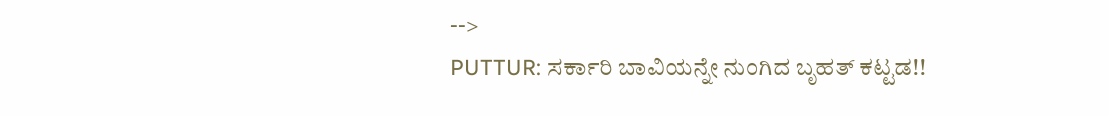-->
PUTTUR: ಸರ್ಕಾರಿ ಬಾವಿಯನ್ನೇ ನುಂಗಿದ ಬೃಹತ್ ಕಟ್ಟಡ!!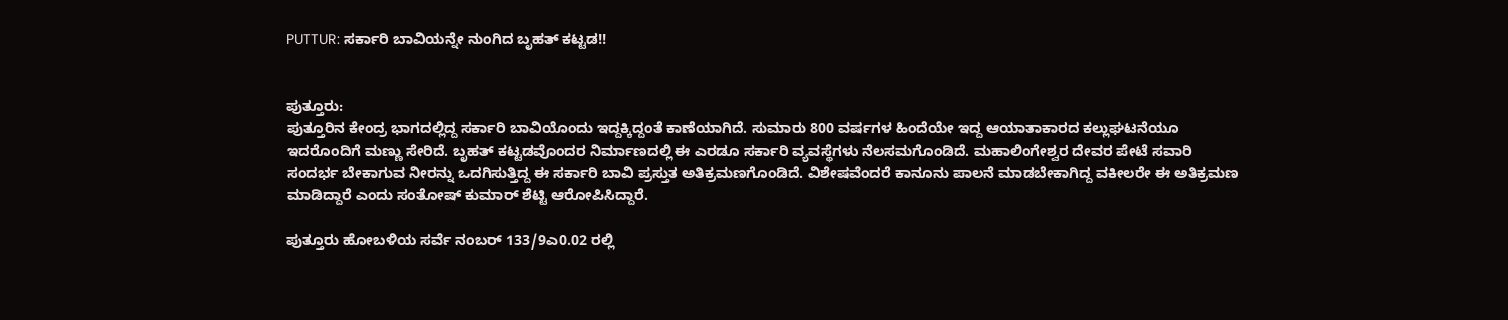PUTTUR: ಸರ್ಕಾರಿ ಬಾವಿಯನ್ನೇ ನುಂಗಿದ ಬೃಹತ್ ಕಟ್ಟಡ!!


ಪುತ್ತೂರು:
ಪುತ್ತೂರಿನ ಕೇಂದ್ರ ಭಾಗದಲ್ಲಿದ್ದ ಸರ್ಕಾರಿ ಬಾವಿಯೊಂದು ಇದ್ದಕ್ಕಿದ್ದಂತೆ ಕಾಣೆಯಾಗಿದೆ. ಸುಮಾರು 800 ವರ್ಷಗಳ ಹಿಂದೆಯೇ ಇದ್ದ ಆಯಾತಾಕಾರದ ಕಲ್ಲುಘಟನೆಯೂ ಇದರೊಂದಿಗೆ ಮಣ್ಣು ಸೇರಿದೆ. ಬೃಹತ್ ಕಟ್ಟಡವೊಂದರ ನಿರ್ಮಾಣದಲ್ಲಿ ಈ ಎರಡೂ ಸರ್ಕಾರಿ ವ್ಯವಸ್ಥೆಗಳು ನೆಲಸಮಗೊಂಡಿದೆ. ಮಹಾಲಿಂಗೇಶ್ವರ ದೇವರ ಪೇಟೆ ಸವಾರಿ ಸಂದರ್ಭ ಬೇಕಾಗುವ ನೀರನ್ನು ಒದಗಿಸುತ್ತಿದ್ದ ಈ ಸರ್ಕಾರಿ ಬಾವಿ ಪ್ರಸ್ತುತ ಅತಿಕ್ರಮಣಗೊಂಡಿದೆ. ವಿಶೇಷವೆಂದರೆ ಕಾನೂನು ಪಾಲನೆ ಮಾಡಬೇಕಾಗಿದ್ದ ವಕೀಲರೇ ಈ ಅತಿಕ್ರಮಣ ಮಾಡಿದ್ದಾರೆ ಎಂದು ಸಂತೋಷ್ ಕುಮಾರ್ ಶೆಟ್ಟಿ ಆರೋಪಿಸಿದ್ದಾರೆ.

ಪುತ್ತೂರು ಹೋಬಳಿಯ ಸರ್ವೆ ನಂಬರ್ 133/9ಎ0.02 ರಲ್ಲಿ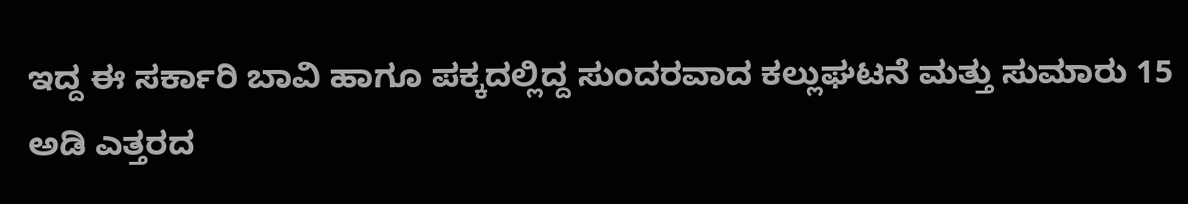ಇದ್ದ ಈ ಸರ್ಕಾರಿ ಬಾವಿ ಹಾಗೂ ಪಕ್ಕದಲ್ಲಿದ್ದ ಸುಂದರವಾದ ಕಲ್ಲುಘಟನೆ ಮತ್ತು ಸುಮಾರು 15 ಅಡಿ ಎತ್ತರದ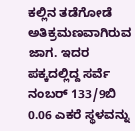ಕಲ್ಲಿನ ತಡೆಗೋಡೆ ಅತಿಕ್ರಮಣವಾಗಿರುವ ಜಾಗ. ಇದರ ಪಕ್ಕದಲ್ಲಿದ್ದ ಸರ್ವೆ ನಂಬರ್ 133/9ಬಿ 0.06 ಎಕರೆ ಸ್ಥಳವನ್ನು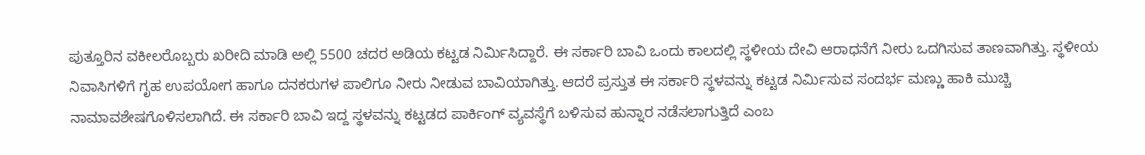ಪುತ್ತೂರಿನ ವಕೀಲರೊಬ್ಬರು ಖರೀದಿ ಮಾಡಿ ಅಲ್ಲಿ 5500 ಚದರ ಅಡಿಯ ಕಟ್ಟಡ ನಿರ್ಮಿಸಿದ್ದಾರೆ. ಈ ಸರ್ಕಾರಿ ಬಾವಿ ಒಂದು ಕಾಲದಲ್ಲಿ ಸ್ಥಳೀಯ ದೇವಿ ಆರಾಧನೆಗೆ ನೀರು ಒದಗಿಸುವ ತಾಣವಾಗಿತ್ತು. ಸ್ಥಳೀಯ ನಿವಾಸಿಗಳಿಗೆ ಗೃಹ ಉಪಯೋಗ ಹಾಗೂ ದನಕರುಗಳ ಪಾಲಿಗೂ ನೀರು ನೀಡುವ ಬಾವಿಯಾಗಿತ್ತು. ಆದರೆ ಪ್ರಸ್ತುತ ಈ ಸರ್ಕಾರಿ ಸ್ಥಳವನ್ನು ಕಟ್ಟಡ ನಿರ್ಮಿಸುವ ಸಂದರ್ಭ ಮಣ್ಣು ಹಾಕಿ ಮುಚ್ಚಿ ನಾಮಾವಶೇಷಗೊಳಿಸಲಾಗಿದೆ. ಈ ಸರ್ಕಾರಿ ಬಾವಿ ಇದ್ದ ಸ್ಥಳವನ್ನು ಕಟ್ಟಡದ ಪಾರ್ಕಿಂಗ್ ವ್ಯವಸ್ಥೆಗೆ ಬಳಿಸುವ ಹುನ್ನಾರ ನಡೆಸಲಾಗುತ್ತಿದೆ ಎಂಬ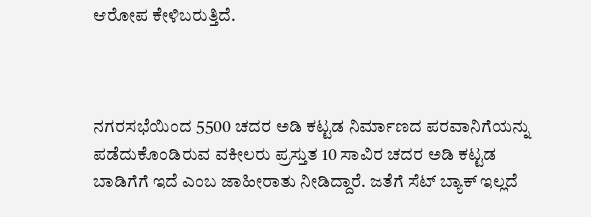ಆರೋಪ ಕೇಳಿಬರುತ್ತಿದೆ.



ನಗರಸಭೆಯಿಂದ 5500 ಚದರ ಅಡಿ ಕಟ್ಟಡ ನಿರ್ಮಾಣದ ಪರವಾನಿಗೆಯನ್ನು ಪಡೆದುಕೊಂಡಿರುವ ವಕೀಲರು ಪ್ರಸ್ತುತ 10 ಸಾವಿರ ಚದರ ಅಡಿ ಕಟ್ಟಡ ಬಾಡಿಗೆಗೆ ಇದೆ ಎಂಬ ಜಾಹೀರಾತು ನೀಡಿದ್ದಾರೆ. ಜತೆಗೆ ಸೆಟ್ ಬ್ಯಾಕ್ ಇಲ್ಲದೆ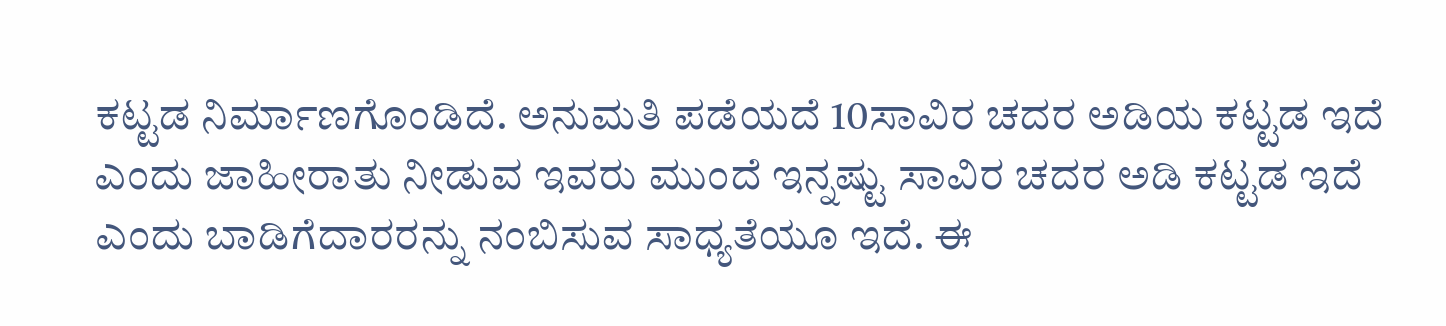ಕಟ್ಟಡ ನಿರ್ಮಾಣಗೊಂಡಿದೆ. ಅನುಮತಿ ಪಡೆಯದೆ 10ಸಾವಿರ ಚದರ ಅಡಿಯ ಕಟ್ಟಡ ಇದೆ ಎಂದು ಜಾಹೀರಾತು ನೀಡುವ ಇವರು ಮುಂದೆ ಇನ್ನಷ್ಟು ಸಾವಿರ ಚದರ ಅಡಿ ಕಟ್ಟಡ ಇದೆ ಎಂದು ಬಾಡಿಗೆದಾರರನ್ನು ನಂಬಿಸುವ ಸಾಧ್ಯತೆಯೂ ಇದೆ. ಈ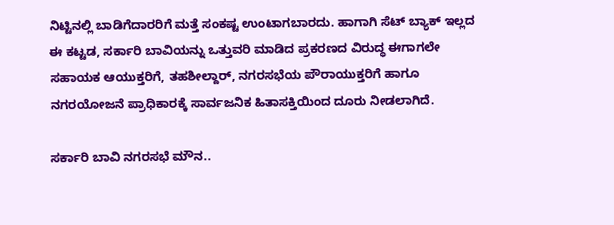ನಿಟ್ಟಿನಲ್ಲಿ ಬಾಡಿಗೆದಾರರಿಗೆ ಮತ್ತೆ ಸಂಕಷ್ಟ ಉಂಟಾಗಬಾರದು. ಹಾಗಾಗಿ ಸೆಟ್ ಬ್ಯಾಕ್ ಇಲ್ಲದ ಈ ಕಟ್ಟಡ, ಸರ್ಕಾರಿ ಬಾವಿಯನ್ನು ಒತ್ತುವರಿ ಮಾಡಿದ ಪ್ರಕರಣದ ವಿರುದ್ಧ ಈಗಾಗಲೇ ಸಹಾಯಕ ಆಯುಕ್ತರಿಗೆ, ತಹಶೀಲ್ದಾರ್, ನಗರಸಭೆಯ ಪೌರಾಯುಕ್ತರಿಗೆ ಹಾಗೂ ನಗರಯೋಜನೆ ಪ್ರಾಧಿಕಾರಕ್ಕೆ ಸಾರ್ವಜನಿಕ ಹಿತಾಸಕ್ತಿಯಿಂದ ದೂರು ನೀಡಲಾಗಿದೆ.

ಸರ್ಕಾರಿ ಬಾವಿ ನಗರಸಭೆ ಮೌನ..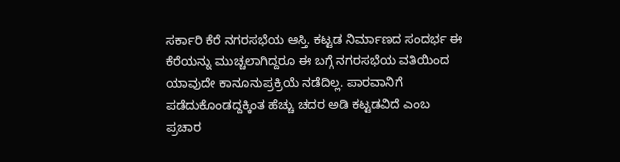ಸರ್ಕಾರಿ ಕೆರೆ ನಗರಸಭೆಯ ಆಸ್ತಿ. ಕಟ್ಟಡ ನಿರ್ಮಾಣದ ಸಂದರ್ಭ ಈ ಕೆರೆಯನ್ನು ಮುಚ್ಚಲಾಗಿದ್ದರೂ ಈ ಬಗ್ಗೆ ನಗರಸಭೆಯ ವತಿಯಿಂದ ಯಾವುದೇ ಕಾನೂನುಪ್ರಕ್ರಿಯೆ ನಡೆದಿಲ್ಲ. ಪಾರವಾನಿಗೆ ಪಡೆದುಕೊಂಡದ್ದಕ್ಕಿಂತ ಹೆಚ್ಚು ಚದರ ಅಡಿ ಕಟ್ಟಡವಿದೆ ಎಂಬ ಪ್ರಚಾರ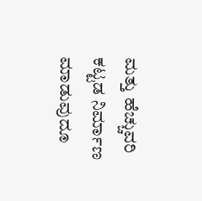ಮತ್ತು ಹೆಚ್ಚುವರಿ ಕಟ್ಟಡ ನಿರ್ಮಾಣ ಮಾಡುವುದೂ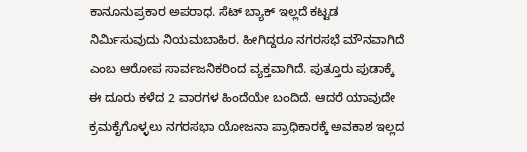ಕಾನೂನುಪ್ರಕಾರ ಅಪರಾಧ. ಸೆಟ್ ಬ್ಯಾಕ್ ಇಲ್ಲದೆ ಕಟ್ಟಡ ನಿರ್ಮಿಸುವುದು ನಿಯಮಬಾಹಿರ. ಹೀಗಿದ್ದರೂ ನಗರಸಭೆ ಮೌನವಾಗಿದೆ ಎಂಬ ಆರೋಪ ಸಾರ್ವಜನಿಕರಿಂದ ವ್ಯಕ್ತವಾಗಿದೆ. ಪುತ್ತೂರು ಪುಡಾಕ್ಕೆ ಈ ದೂರು ಕಳೆದ 2 ವಾರಗಳ ಹಿಂದೆಯೇ ಬಂದಿದೆ. ಆದರೆ ಯಾವುದೇ ಕ್ರಮಕೈಗೊಳ್ಳಲು ನಗರಸಭಾ ಯೋಜನಾ ಪ್ರಾಧಿಕಾರಕ್ಕೆ ಅವಕಾಶ ಇಲ್ಲದ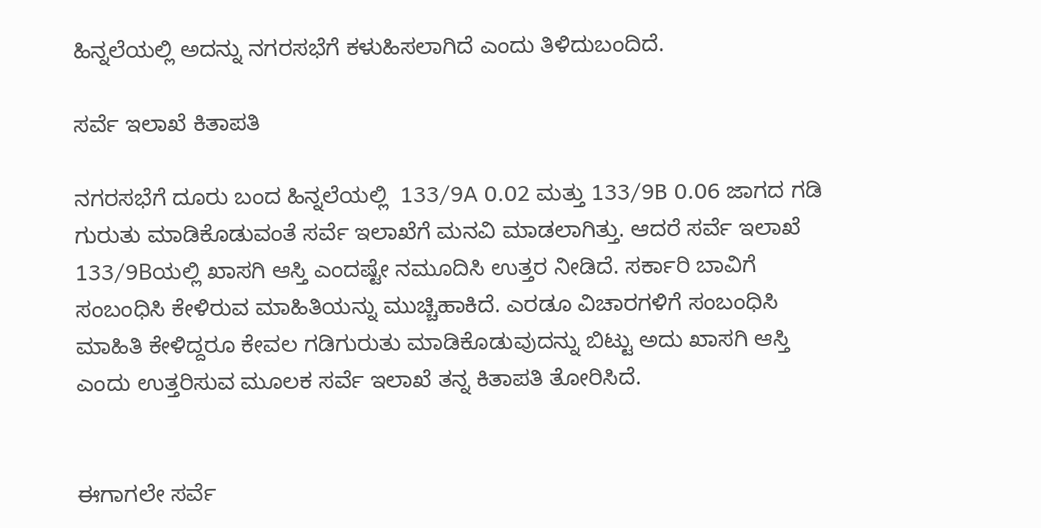ಹಿನ್ನಲೆಯಲ್ಲಿ ಅದನ್ನು ನಗರಸಭೆಗೆ ಕಳುಹಿಸಲಾಗಿದೆ ಎಂದು ತಿಳಿದುಬಂದಿದೆ.

ಸರ್ವೆ ಇಲಾಖೆ ಕಿತಾಪತಿ

ನಗರಸಭೆಗೆ ದೂರು ಬಂದ ಹಿನ್ನಲೆಯಲ್ಲಿ  133/9A 0.02 ಮತ್ತು 133/9B 0.06 ಜಾಗದ ಗಡಿ ಗುರುತು ಮಾಡಿಕೊಡುವಂತೆ ಸರ್ವೆ ಇಲಾಖೆಗೆ ಮನವಿ ಮಾಡಲಾಗಿತ್ತು. ಆದರೆ ಸರ್ವೆ ಇಲಾಖೆ 133/9Bಯಲ್ಲಿ ಖಾಸಗಿ ಆಸ್ತಿ ಎಂದಷ್ಟೇ ನಮೂದಿಸಿ ಉತ್ತರ ನೀಡಿದೆ. ಸರ್ಕಾರಿ ಬಾವಿಗೆ ಸಂಬಂಧಿಸಿ ಕೇಳಿರುವ ಮಾಹಿತಿಯನ್ನು ಮುಚ್ಚಿಹಾಕಿದೆ. ಎರಡೂ ವಿಚಾರಗಳಿಗೆ ಸಂಬಂಧಿಸಿ ಮಾಹಿತಿ ಕೇಳಿದ್ದರೂ ಕೇವಲ ಗಡಿಗುರುತು ಮಾಡಿಕೊಡುವುದನ್ನು ಬಿಟ್ಟು ಅದು ಖಾಸಗಿ ಆಸ್ತಿ ಎಂದು ಉತ್ತರಿಸುವ ಮೂಲಕ ಸರ್ವೆ ಇಲಾಖೆ ತನ್ನ ಕಿತಾಪತಿ ತೋರಿಸಿದೆ.


ಈಗಾಗಲೇ ಸರ್ವೆ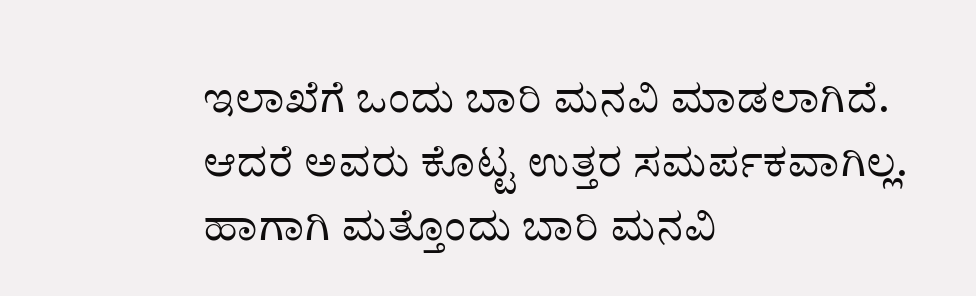ಇಲಾಖೆಗೆ ಒಂದು ಬಾರಿ ಮನವಿ ಮಾಡಲಾಗಿದೆ. ಆದರೆ ಅವರು ಕೊಟ್ಟ ಉತ್ತರ ಸಮರ್ಪಕವಾಗಿಲ್ಲ. ಹಾಗಾಗಿ ಮತ್ತೊಂದು ಬಾರಿ ಮನವಿ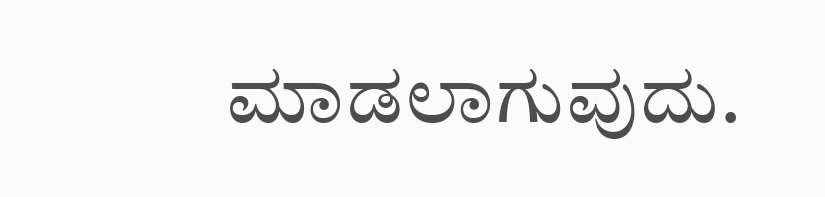ಮಾಡಲಾಗುವುದು.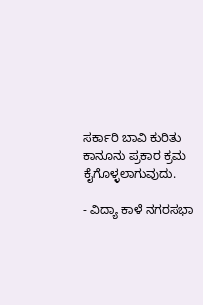ಸರ್ಕಾರಿ ಬಾವಿ ಕುರಿತು  ಕಾನೂನು ಪ್ರಕಾರ ಕ್ರಮ ಕೈಗೊಳ್ಳಲಾಗುವುದು.

- ವಿದ್ಯಾ ಕಾಳೆ ನಗರಸಭಾ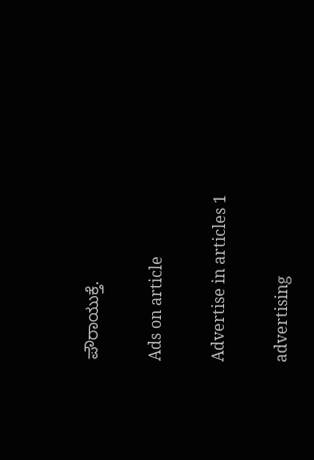ಪೌರಾಯುಕ್ತೆ.

Ads on article

Advertise in articles 1

advertising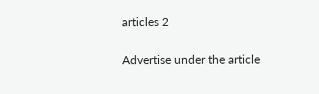articles 2

Advertise under the article